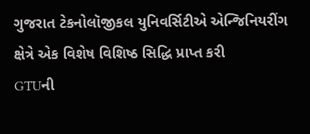ગુજરાત ટેકનોલૉજીકલ યુનિવર્સિટીએ એન્જિનિયરીંગ ક્ષેત્રે એક વિશેષ વિશિષ્ઠ સિદ્ધિ પ્રાપ્ત કરી
GTUની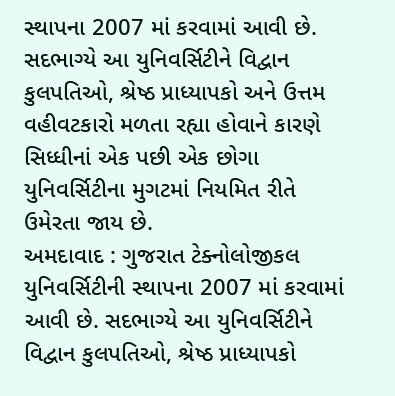સ્થાપના 2007 માં કરવામાં આવી છે. સદભાગ્યે આ યુનિવર્સિટીને વિદ્વાન કુલપતિઓ, શ્રેષ્ઠ પ્રાધ્યાપકો અને ઉત્તમ વહીવટકારો મળતા રહ્યા હોવાને કારણે સિધ્ધીનાં એક પછી એક છોગા યુનિવર્સિટીના મુગટમાં નિયમિત રીતે ઉમેરતા જાય છે.
અમદાવાદ : ગુજરાત ટેક્નોલોજીકલ યુનિવર્સિટીની સ્થાપના 2007 માં કરવામાં આવી છે. સદભાગ્યે આ યુનિવર્સિટીને વિદ્વાન કુલપતિઓ, શ્રેષ્ઠ પ્રાધ્યાપકો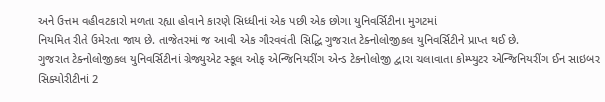અને ઉત્તમ વહીવટકારો મળતા રહ્યા હોવાને કારણે સિધ્ધીનાં એક પછી એક છોગા યુનિવર્સિટીના મુગટમાં
નિયમિત રીતે ઉમેરતા જાય છે. તાજેતરમાં જ આવી એક ગૌરવવંતી સિદ્ધિ ગુજરાત ટેક્નોલોજીકલ યુનિવર્સિટીને પ્રાપ્ત થઈ છે.
ગુજરાત ટેક્નોલોજીકલ યુનિવર્સિટીનાં ગ્રેજ્યુએટ સ્કૂલ ઓફ એન્જિનિયરીંગ એન્ડ ટેકનોલોજી દ્વારા ચલાવાતા કોમ્પ્યુટર એન્જિનિયરીંગ ઈન સાઇબર સિક્યોરીટીનાં 2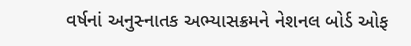વર્ષનાં અનુસ્નાતક અભ્યાસક્રમને નેશનલ બોર્ડ ઓફ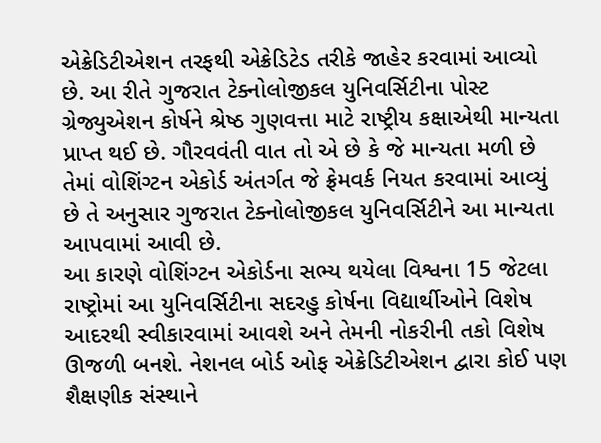એક્રેડિટીએશન તરફથી એક્રેડિટેડ તરીકે જાહેર કરવામાં આવ્યો છે. આ રીતે ગુજરાત ટેક્નોલોજીકલ યુનિવર્સિટીના પોસ્ટ ગ્રેજ્યુએશન કોર્ષને શ્રેષ્ઠ ગુણવત્તા માટે રાષ્ટ્રીય કક્ષાએથી માન્યતા પ્રાપ્ત થઈ છે. ગૌરવવંતી વાત તો એ છે કે જે માન્યતા મળી છે તેમાં વોશિંગ્ટન એકોર્ડ અંતર્ગત જે ફ્રેમવર્ક નિયત કરવામાં આવ્યું છે તે અનુસાર ગુજરાત ટેક્નોલોજીકલ યુનિવર્સિટીને આ માન્યતા આપવામાં આવી છે.
આ કારણે વોશિંગ્ટન એકોર્ડના સભ્ય થયેલા વિશ્વના 15 જેટલા રાષ્ટ્રોમાં આ યુનિવર્સિટીના સદરહુ કોર્ષના વિદ્યાર્થીઓને વિશેષ આદરથી સ્વીકારવામાં આવશે અને તેમની નોકરીની તકો વિશેષ ઊજળી બનશે. નેશનલ બોર્ડ ઓફ એક્રેડિટીએશન દ્વારા કોઈ પણ શૈક્ષણીક સંસ્થાને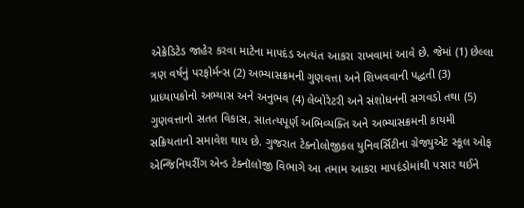એક્રેડિટેડ જાહેર કરવા માટેના માપદંડ અત્યંત આકરા રાખવામાં આવે છે. જેમાં (1) છેલ્લા ત્રણ વર્ષનું પરફોર્મન્સ (2) અભ્યાસક્રમની ગુણવત્તા અને શિખવવાની પદ્ધતી (3) પ્રાધ્યાપકોનો અભ્યાસ અને અનુભવ (4) લેબોરેટરી અને સંશોધનની સગવડો તથા (5) ગુણવત્તાનો સતત વિકાસ, સાતત્યપૂર્ણ અભિવ્યક્તિ અને અભ્યાસક્રમની કાયમી સક્રિયતાનો સમાવેશ થાય છે. ગુજરાત ટેક્નોલોજીકલ યુનિવર્સિટીના ગ્રેજ્યુએટ સ્કૂલ ઓફ એન્જિનિયરીંગ એન્ડ ટેક્નૉલૉજી વિભાગે આ તમામ આકરા માપદંડોમાંથી પસાર થઈને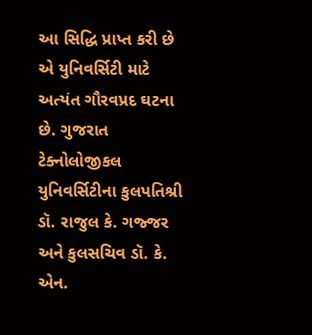આ સિદ્ધિ પ્રાપ્ત કરી છે એ યુનિવર્સિટી માટે અત્યંત ગૌરવપ્રદ ઘટના છે. ગુજરાત ટેક્નોલોજીકલ યુનિવર્સિટીના કુલપતિશ્રી ડૉ. રાજુલ કે. ગજ્જર અને કુલસચિવ ડૉ. કે. એન.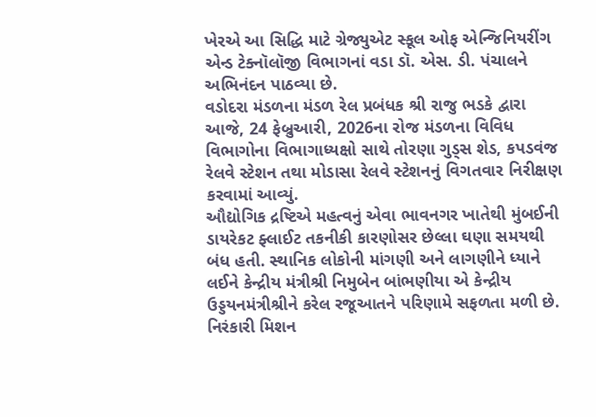ખેરએ આ સિદ્ધિ માટે ગ્રેજ્યુએટ સ્કૂલ ઓફ એન્જિનિયરીંગ એન્ડ ટેક્નૉલૉજી વિભાગનાં વડા ડૉ. એસ. ડી. પંચાલને અભિનંદન પાઠવ્યા છે.
વડોદરા મંડળના મંડળ રેલ પ્રબંધક શ્રી રાજુ ભડકે દ્વારા આજે, 24 ફેબ્રુઆરી, 2026ના રોજ મંડળના વિવિધ વિભાગોના વિભાગાધ્યક્ષો સાથે તોરણા ગુડ્સ શેડ, કપડવંજ રેલવે સ્ટેશન તથા મોડાસા રેલવે સ્ટેશનનું વિગતવાર નિરીક્ષણ કરવામાં આવ્યું.
ઔદ્યોગિક દ્રષ્ટિએ મહત્વનું એવા ભાવનગર ખાતેથી મુંબઈની ડાયરેકટ ફ્લાઈટ તકનીકી કારણોસર છેલ્લા ઘણા સમયથી બંધ હતી. સ્થાનિક લોકોની માંગણી અને લાગણીને ધ્યાને લઈને કેન્દ્રીય મંત્રીશ્રી નિમુબેન બાંભણીયા એ કેન્દ્રીય ઉડ્ડયનમંત્રીશ્રીને કરેલ રજૂઆતને પરિણામે સફળતા મળી છે.
નિરંકારી મિશન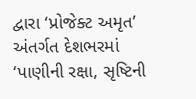દ્વારા ‘પ્રોજેક્ટ અમૃત’ અંતર્ગત દેશભરમાં ‘પાણીની રક્ષા, સૃષ્ટિની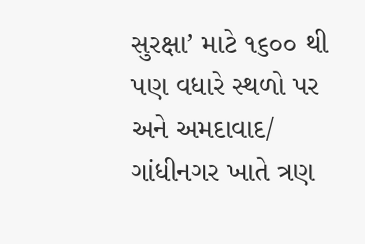સુરક્ષા’ માટે ૧૬૦૦ થી પણ વધારે સ્થળો પર અને અમદાવાદ/ ગાંધીનગર ખાતે ત્રણ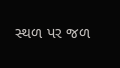સ્થળ પર જળ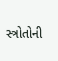સ્ત્રોતોની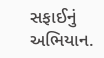સફાઈનું અભિયાન.